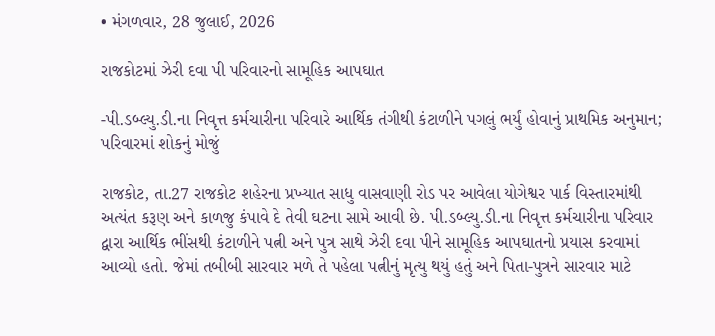• મંગળવાર, 28 જુલાઈ, 2026

રાજકોટમાં ઝેરી દવા પી પરિવારનો સામૂહિક આપઘાત

-પી.ડબ્લ્યુ.ડી.ના નિવૃત્ત કર્મચારીના પરિવારે આર્થિક તંગીથી કંટાળીને પગલું ભર્યું હોવાનું પ્રાથમિક અનુમાન; પરિવારમાં શોકનું મોજું

રાજકોટ, તા.27 રાજકોટ શહેરના પ્રખ્યાત સાધુ વાસવાણી રોડ પર આવેલા યોગેશ્વર પાર્ક વિસ્તારમાંથી અત્યંત કરૂણ અને કાળજુ કંપાવે દે તેવી ઘટના સામે આવી છે. પી.ડબ્લ્યુ.ડી.ના નિવૃત્ત કર્મચારીના પરિવાર દ્વારા આર્થિક ભીંસથી કંટાળીને પત્ની અને પુત્ર સાથે ઝેરી દવા પીને સામૂહિક આપઘાતનો પ્રયાસ કરવામાં આવ્યો હતો. જેમાં તબીબી સારવાર મળે તે પહેલા પત્નીનું મૃત્યુ થયું હતું અને પિતા-પુત્રને સારવાર માટે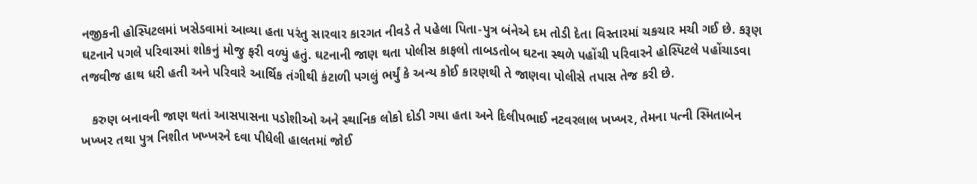નજીકની હોસ્પિટલમાં ખસેડવામાં આવ્યા હતા પરંતુ સારવાર કારગત નીવડે તે પહેલા પિતા-પુત્ર બંનેએ દમ તોડી દેતા વિસ્તારમાં ચકચાર મચી ગઈ છે. કરૂણ ઘટનાને પગલે પરિવારમાં શોકનું મોજુ ફરી વળ્યું હતું. ઘટનાની જાણ થતા પોલીસ કાફલો તાબડતોબ ઘટના સ્થળે પહોંચી પરિવારને હોસ્પિટલે પહોંચાડવા તજવીજ હાથ ધરી હતી અને પરિવારે આર્થિક તંગીથી કંટાળી પગલું ભર્યું કે અન્ય કોઈ કારણથી તે જાણવા પોલીસે તપાસ તેજ કરી છે.

   કરુણ બનાવની જાણ થતાં આસપાસના પડોશીઓ અને સ્થાનિક લોકો દોડી ગયા હતા અને દિલીપભાઈ નટવરલાલ ખખ્ખર, તેમના પત્ની સ્મિતાબેન ખખ્ખર તથા પુત્ર નિશીત ખખ્ખરને દવા પીધેલી હાલતમાં જોઈ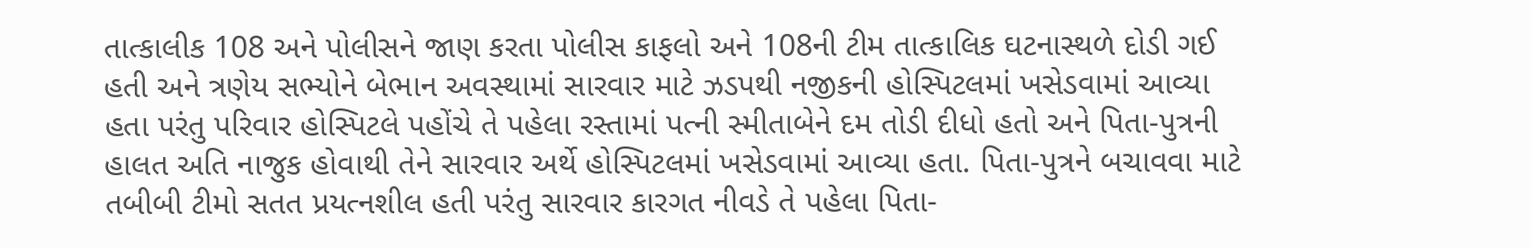તાત્કાલીક 108 અને પોલીસને જાણ કરતા પોલીસ કાફલો અને 108ની ટીમ તાત્કાલિક ઘટનાસ્થળે દોડી ગઈ હતી અને ત્રણેય સભ્યોને બેભાન અવસ્થામાં સારવાર માટે ઝડપથી નજીકની હોસ્પિટલમાં ખસેડવામાં આવ્યા હતા પરંતુ પરિવાર હોસ્પિટલે પહોંચે તે પહેલા રસ્તામાં પત્ની સ્મીતાબેને દમ તોડી દીધો હતો અને પિતા-પુત્રની હાલત અતિ નાજુક હોવાથી તેને સારવાર અર્થે હોસ્પિટલમાં ખસેડવામાં આવ્યા હતા. પિતા-પુત્રને બચાવવા માટે તબીબી ટીમો સતત પ્રયત્નશીલ હતી પરંતુ સારવાર કારગત નીવડે તે પહેલા પિતા-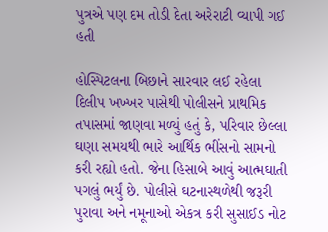પુત્રએ પણ દમ તોડી દેતા અરેરાટી વ્યાપી ગઈ હતી

હોસ્પિટલના બિછાને સારવાર લઈ રહેલા દિલીપ ખખ્ખર પાસેથી પોલીસને પ્રાથમિક તપાસમાં જાણવા મળ્યું હતું કે, પરિવાર છેલ્લા ઘણા સમયથી ભારે આર્થિક ભીંસનો સામનો કરી રહ્યો હતો. જેના હિસાબે આવું આત્મઘાતી પગલું ભર્યું છે. પોલીસે ઘટનાસ્થળેથી જરૂરી પુરાવા અને નમૂનાઓ એકત્ર કરી સુસાઈડ નોટ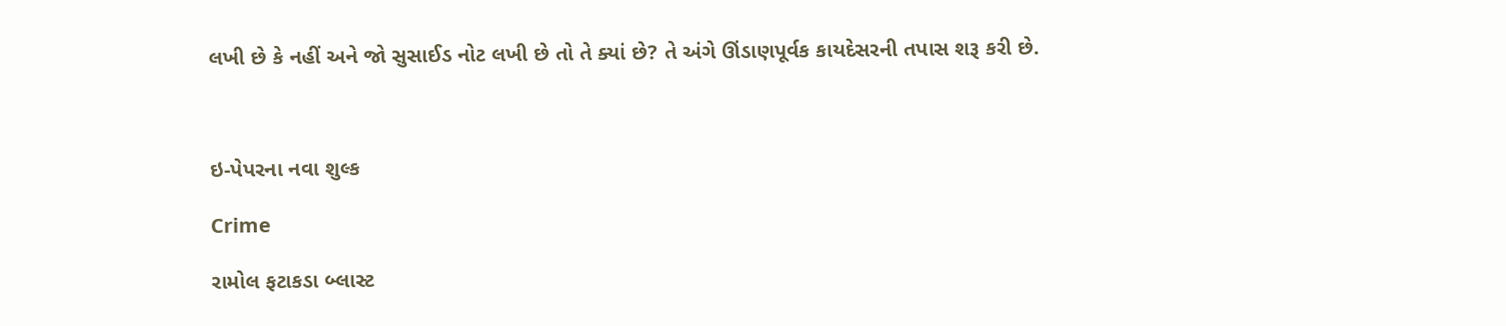લખી છે કે નહીં અને જો સુસાઈડ નોટ લખી છે તો તે ક્યાં છે? તે અંગે ઊંડાણપૂર્વક કાયદેસરની તપાસ શરૂ કરી છે.



ઇ-પેપરના નવા શુલ્ક

Crime

રામોલ ફટાકડા બ્લાસ્ટ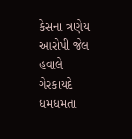કેસના ત્રણેય આરોપી જેલ હવાલે ગેરકાયદે ધમધમતા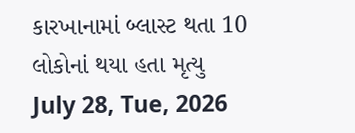કારખાનામાં બ્લાસ્ટ થતા 10 લોકોનાં થયા હતા મૃત્યુ July 28, Tue, 2026